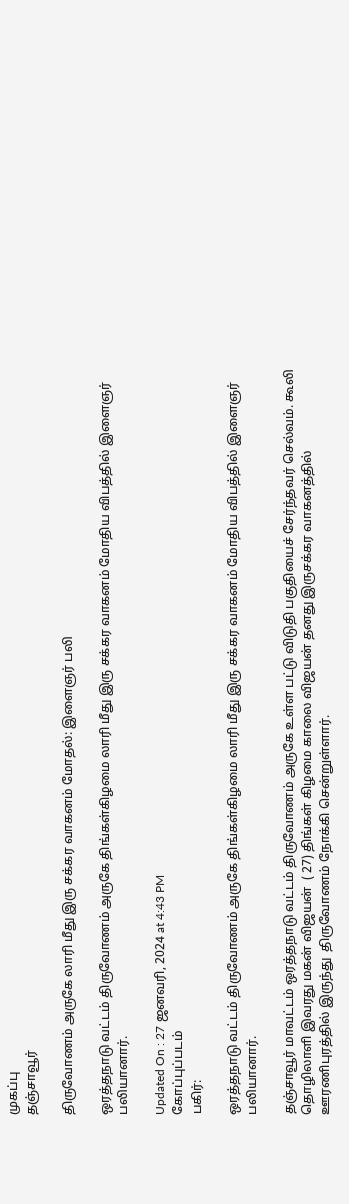முகப்பு
தஞ்சாவூர்

திருவோணம் அருகே லாரி மீது இரு சக்கர வாகனம் மோதல்: இளைஞர் பலி

ஒரத்தநாடு வட்டம் திருவோணம் அருகே திங்கள்கிழமை லாரி மீது இரு சக்கர வாகனம் மோதிய விபத்தில் இளைஞர் பலியானார்.

Updated On : 27 ஜனவரி, 2024 at 4:43 PM
கோப்புப்படம்
பகிர்:

ஒரத்தநாடு வட்டம் திருவோணம் அருகே திங்கள்கிழமை லாரி மீது இரு சக்கர வாகனம் மோதிய விபத்தில் இளைஞர் பலியானார்.

தஞ்சாவூர் மாவட்டம் ஒரத்தநாடு வட்டம் திருவோணம் அருகே உள்ள பட்டு விடுதி பகுதியைச் சேர்ந்தவர் செல்வம். கூலி தொழிலாளி இவரது மகன் விஜயன்  ( 27) திங்கள் கிழமை காலை விஜயன் தனது இருசக்கர வாகனத்தில் ஊரணிபுரத்தில் இருந்து  திருவோணம் நோக்கி சென்றுள்ளார்.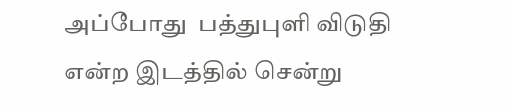அப்போது  பத்துபுளி விடுதி என்ற இடத்தில் சென்று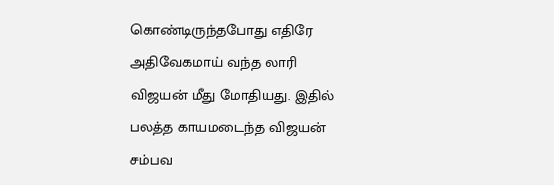கொண்டிருந்தபோது எதிரே  அதிவேகமாய் வந்த லாரி  விஜயன் மீது மோதியது. இதில் பலத்த காயமடைந்த விஜயன் சம்பவ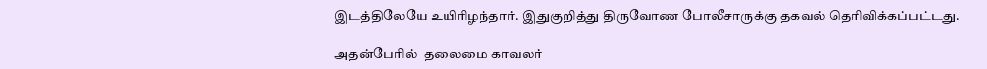இடத்திலேயே உயிரிழந்தார். இதுகுறித்து திருவோண போலீசாருக்கு தகவல் தெரிவிக்கப்பட்டது.

அதன்பேரில்  தலைமை காவலர்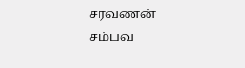சரவணன் சம்பவ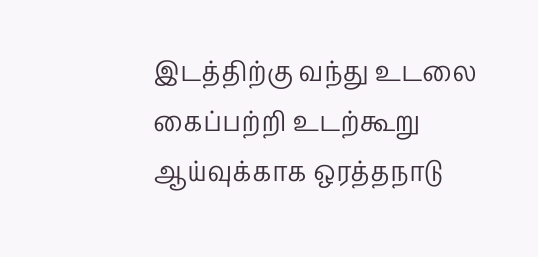இடத்திற்கு வந்து உடலை கைப்பற்றி உடற்கூறு ஆய்வுக்காக ஒரத்தநாடு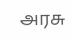அரசு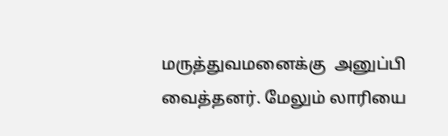மருத்துவமனைக்கு  அனுப்பி வைத்தனர். மேலும் லாரியை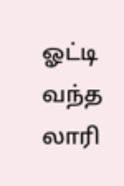ஓட்டி வந்த லாரி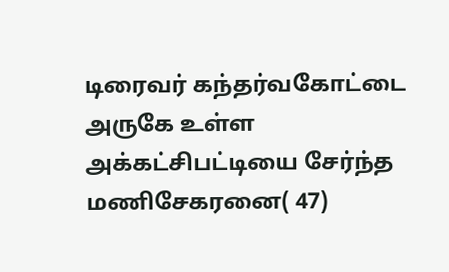டிரைவர் கந்தர்வகோட்டை அருகே உள்ள  அக்கட்சிபட்டியை சேர்ந்த மணிசேகரனை( 47)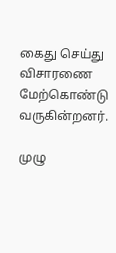கைது செய்து விசாரணை  மேற்கொண்டு வருகின்றனர்.

முழு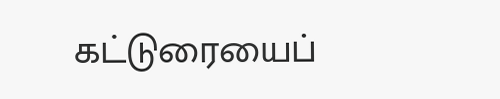கட்டுரையைப்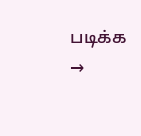படிக்க →